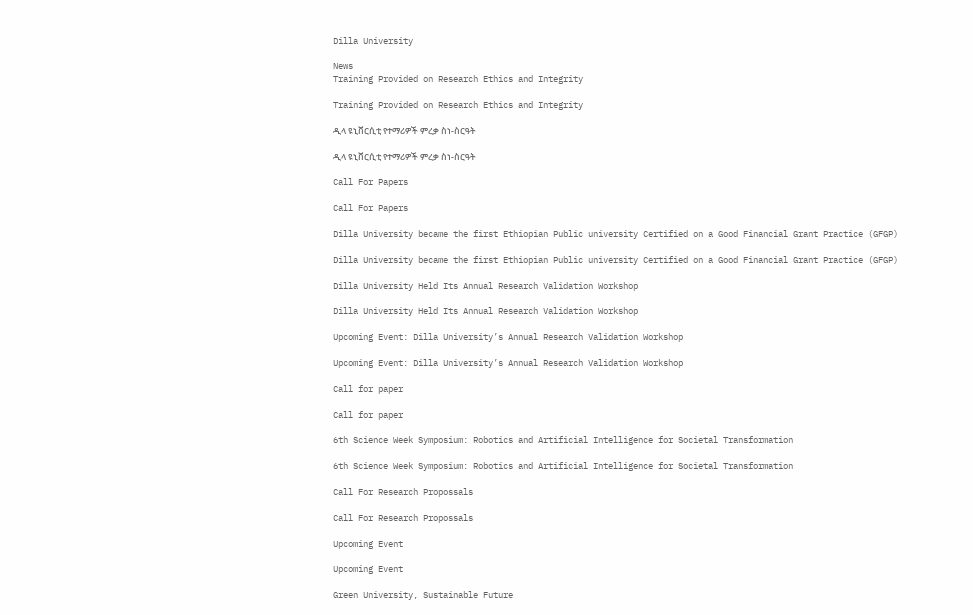Dilla University

News
Training Provided on Research Ethics and Integrity

Training Provided on Research Ethics and Integrity

ዲላ ዩኒቨርሲቲ የተማሪዎች ምረቃ ስነ-ስርዓት

ዲላ ዩኒቨርሲቲ የተማሪዎች ምረቃ ስነ-ስርዓት

Call For Papers

Call For Papers

Dilla University became the first Ethiopian Public university Certified on a Good Financial Grant Practice (GFGP)

Dilla University became the first Ethiopian Public university Certified on a Good Financial Grant Practice (GFGP)

Dilla University Held Its Annual Research Validation Workshop

Dilla University Held Its Annual Research Validation Workshop

Upcoming Event: Dilla University’s Annual Research Validation Workshop

Upcoming Event: Dilla University’s Annual Research Validation Workshop

Call for paper

Call for paper

6th Science Week Symposium: Robotics and Artificial Intelligence for Societal Transformation

6th Science Week Symposium: Robotics and Artificial Intelligence for Societal Transformation

Call For Research Propossals

Call For Research Propossals

Upcoming Event

Upcoming Event

Green University, Sustainable Future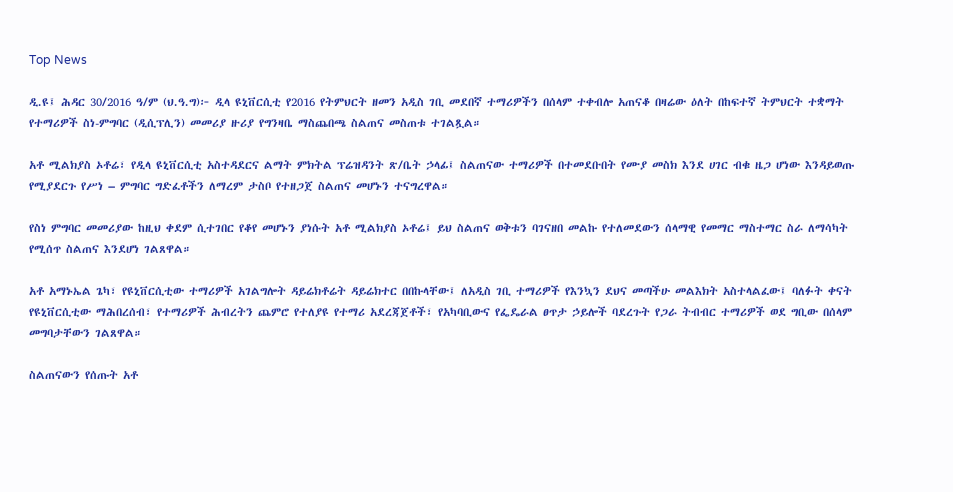Top News

ዲ.ዩ፤ ሕዳር 30/2016 ዓ/ም (ህ.ዓ.ግ)፦ ዲላ ዩኒቨርሲቲ የ2016 የትምህርት ዘመን አዲስ ገቢ መደበኛ ተማሪዎችን በሰላም ተቀብሎ አጠናቆ በዛሬው ዕለት በከፍተኛ ትምህርት ተቋማት የተማሪዎች ስነ-ምግባር (ዲሲፕሊን) መመሪያ ዙሪያ የግንዛቤ ማስጨበጫ ስልጠና መስጠቱ ተገልጿል።

አቶ ሚልክያስ ኦቶሬ፣ የዲላ ዩኒቨርሲቲ አስተዳደርና ልማት ምክትል ፕሬዝዳንት ጽ/ቤት ኃላፊ፤ ስልጠናው ተማሪዎች በተመደቡበት የሙያ መስክ እንደ ሀገር ብቁ ዜጋ ሆነው እንዳይወጡ የሚያደርጉ የሥነ – ምግባር ግድፈቶችን ለማረም ታስቦ የተዘጋጀ ስልጠና መሆኑን ተናግረዋል።

የስነ ምግባር መመሪያው ከዚህ ቀደም ሲተገበር የቆየ መሆኑን ያነሱት አቶ ሚልክያስ ኦቶሬ፤ ይህ ስልጠና ወቅቱን ባገናዘበ መልኩ የተለመደውን ሰላማዊ የመማር ማስተማር ስራ ለማሳካት የሚሰጥ ስልጠና እንደሆነ ገልጸዋል።

አቶ አማኑኤል ጌካ፣ የዩኒቨርሲቲው ተማሪዎች አገልግሎት ዳይሬክቶሬት ዳይሬክተር በበኩላቸው፤ ለአዲስ ገቢ ተማሪዎች የእንኳን ደህና መጣችሁ መልእክት አስተላልፈው፤ ባለፉት ቀናት የዩኒቨርሲቲው ማሕበረሰብ፣ የተማሪዎች ሕብረትን ጨምሮ የተለያዩ የተማሪ አደረጃጀቶች፣ የአካባቢውና የፌዴራል ፀጥታ ኃይሎች ባደረጉት የጋራ ትብብር ተማሪዎች ወደ ግቢው በሰላም መግባታቸውን ገልጸዋል።

ስልጠናውን የሰጡት አቶ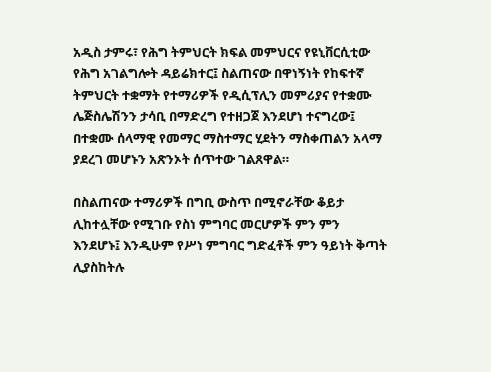አዲስ ታምሩ፣ የሕግ ትምህርት ክፍል መምህርና የዩኒቨርሲቲው የሕግ አገልግሎት ዳይሬክተር፤ ስልጠናው በዋነኝነት የከፍተኛ ትምህርት ተቋማት የተማሪዎች የዲሲፕሊን መምሪያና የተቋሙ ሌጅስሌሽንን ታሳቢ በማድረግ የተዘጋጀ እንደሆነ ተናግረው፤ በተቋሙ ሰላማዊ የመማር ማስተማር ሂደትን ማስቀጠልን አላማ ያደረገ መሆኑን አጽንኦት ሰጥተው ገልጸዋል።

በስልጠናው ተማሪዎች በግቢ ውስጥ በሚኖራቸው ቆይታ ሊከተሏቸው የሚገቡ የስነ ምግባር መርሆዎች ምን ምን እንደሆኑ፤ እንዲሁም የሥነ ምግባር ግድፈቶች ምን ዓይነት ቅጣት ሊያስከትሉ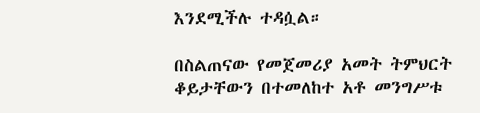እንደሚችሉ ተዳሷል።

በስልጠናው የመጀመሪያ አመት ትምህርት ቆይታቸውን በተመለከተ አቶ መንግሥቱ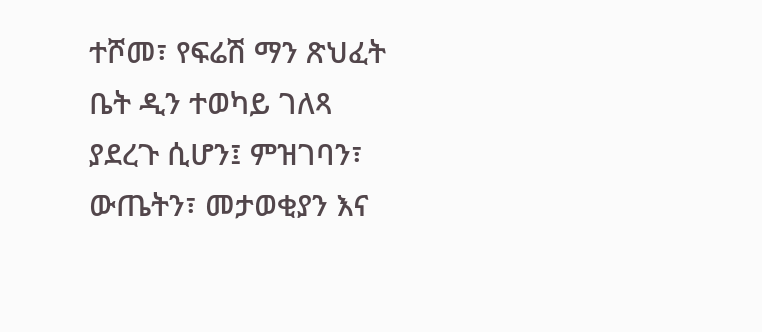ተሾመ፣ የፍሬሽ ማን ጽህፈት ቤት ዲን ተወካይ ገለጻ ያደረጉ ሲሆን፤ ምዝገባን፣ ውጤትን፣ መታወቂያን እና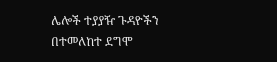ሌሎች ተያያዥ ጉዳዮችን በተመለከተ ደግሞ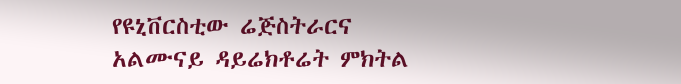የዩኒቨርስቲው ሬጅስትራርና አልሙናይ ዳይሬክቶሬት ምክትል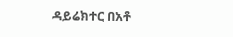ዳይሬክተር በአቶ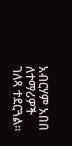አብርሃም አበበ ለተማሪዎች ገለጻ ተደርጓል።